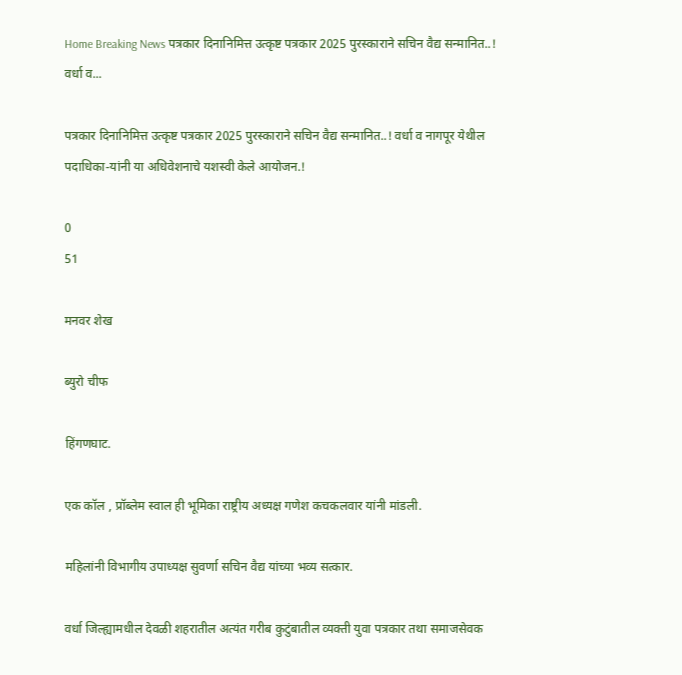Home Breaking News पत्रकार दिनानिमित्त उत्कृष्ट पत्रकार 2025 पुरस्काराने सचिन वैद्य सन्मानित..! वर्धा व...

पत्रकार दिनानिमित्त उत्कृष्ट पत्रकार 2025 पुरस्काराने सचिन वैद्य सन्मानित..! वर्धा व नागपूर येथील पदाधिका-यांनी या अधिवेशनाचे यशस्वी केले आयोजन.!

0
51

मनवर शेख

ब्युरो चीफ

हिंगणघाट.

एक कॉल , प्रॉब्लेम स्वाल ही भूमिका राष्ट्रीय अध्यक्ष गणेश कचकलवार यांनी मांडली.

महिलांनी विभागीय उपाध्यक्ष सुवर्णा सचिन वैद्य यांच्या भव्य सत्कार.

वर्धा जिल्ह्यामधील देवळी शहरातील अत्यंत गरीब कुटुंबातील व्यक्ती युवा पत्रकार तथा समाजसेवक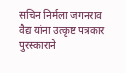सचिन निर्मला जगनराव वैद्य यांना उत्कृष्ट पत्रकार पुरस्काराने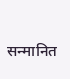सन्मानित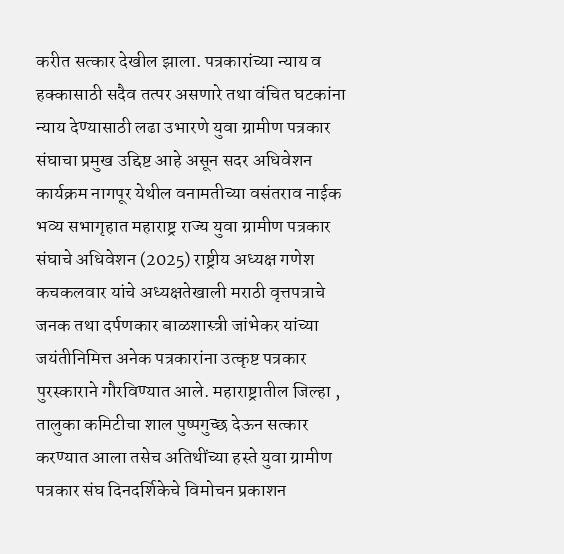करीत सत्कार देखील झाला. पत्रकारांच्या न्याय व हक्कासाठी सदैव तत्पर असणारे तथा वंचित घटकांना न्याय देण्यासाठी लढा उभारणे युवा ग्रामीण पत्रकार संघाचा प्रमुख उद्दिष्ट आहे असून सदर अधिवेशन कार्यक्रम नागपूर येथील वनामतीच्या वसंतराव नाईक भव्य सभागृहात महाराष्ट्र राज्य युवा ग्रामीण पत्रकार संघाचे अधिवेशन (2025) राष्ट्रीय अध्यक्ष गणेश कचकलवार यांचे अध्यक्षतेखाली मराठी वृत्तपत्राचे जनक तथा दर्पणकार बाळशास्त्री जांभेकर यांच्या जयंतीनिमित्त अनेक पत्रकारांना उत्कृष्ट पत्रकार पुरस्काराने गौरविण्यात आले. महाराष्ट्रातील जिल्हा , तालुका कमिटीचा शाल पुष्पगुच्छ देऊन सत्कार करण्यात आला तसेच अतिथींच्या हस्ते युवा ग्रामीण पत्रकार संघ दिनदर्शिकेचे विमोचन प्रकाशन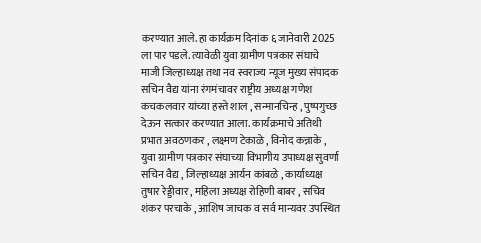करण्यात आले. हा कार्यक्रम दिनांक ६ जानेवारी 2025 ला पार पडले. त्यावेळी युवा ग्रामीण पत्रकार संघाचे माजी जिल्हाध्यक्ष तथा नव स्वराज्य न्यूज मुख्य संपादक सचिन वैद्य यांना रंगमंचावर राष्ट्रीय अध्यक्ष गणेश कचकलवार यांच्या हस्ते शाल , सन्मानचिन्ह , पुष्पगुच्छ देऊन सत्कार करण्यात आला. कार्यक्रमाचे अतिथी प्रभात अवठणकर , लक्ष्मण टेकाळे , विनोद कन्नाके , युवा ग्रामीण पत्रकार संघाच्या विभागीय उपाध्यक्ष सुवर्णा सचिन वैद्य , जिल्हाध्यक्ष आर्यन कांबळे , कार्याध्यक्ष तुषार रेड्डीवार , महिला अध्यक्ष रोहिणी बाबर , सचिव शंकर परचाके , आशिष जाचक व सर्व मान्यवर उपस्थित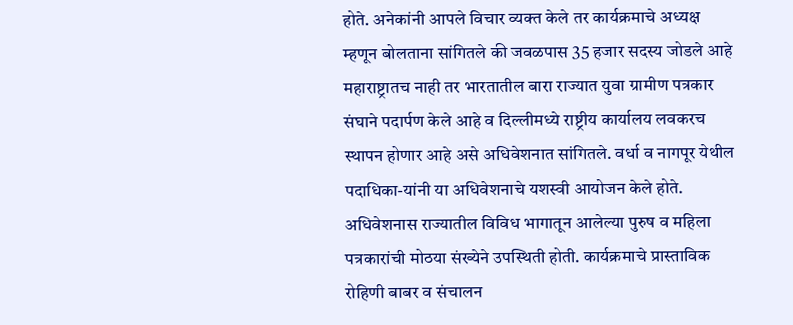होते. अनेकांनी आपले विचार व्यक्त केले तर कार्यक्रमाचे अध्यक्ष म्हणून बोलताना सांगितले की जवळपास 35 हजार सदस्य जोडले आहे महाराष्ट्रातच नाही तर भारतातील बारा राज्यात युवा ग्रामीण पत्रकार संघाने पदार्पण केले आहे व दिल्लीमध्ये राष्ट्रीय कार्यालय लवकरच स्थापन होणार आहे असे अधिवेशनात सांगितले. वर्धा व नागपूर येथील पदाधिका-यांनी या अधिवेशनाचे यशस्वी आयोजन केले होते. अधिवेशनास राज्यातील विविध भागातून आलेल्या पुरुष व महिला पत्रकारांची मोठया संख्येने उपस्थिती होती. कार्यक्रमाचे प्रास्ताविक रोहिणी बाबर व संचालन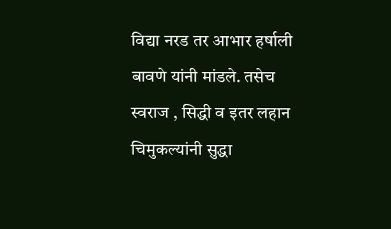विद्या नरड तर आभार हर्षाली बावणे यांनी मांडले. तसेच स्वराज , सिद्धी व इतर लहान चिमुकल्यांनी सुद्धा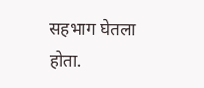सहभाग घेतला होता.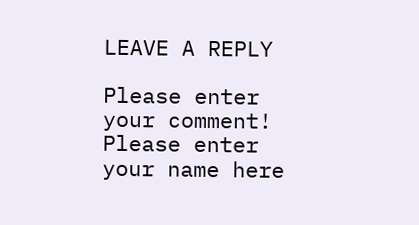LEAVE A REPLY

Please enter your comment!
Please enter your name here